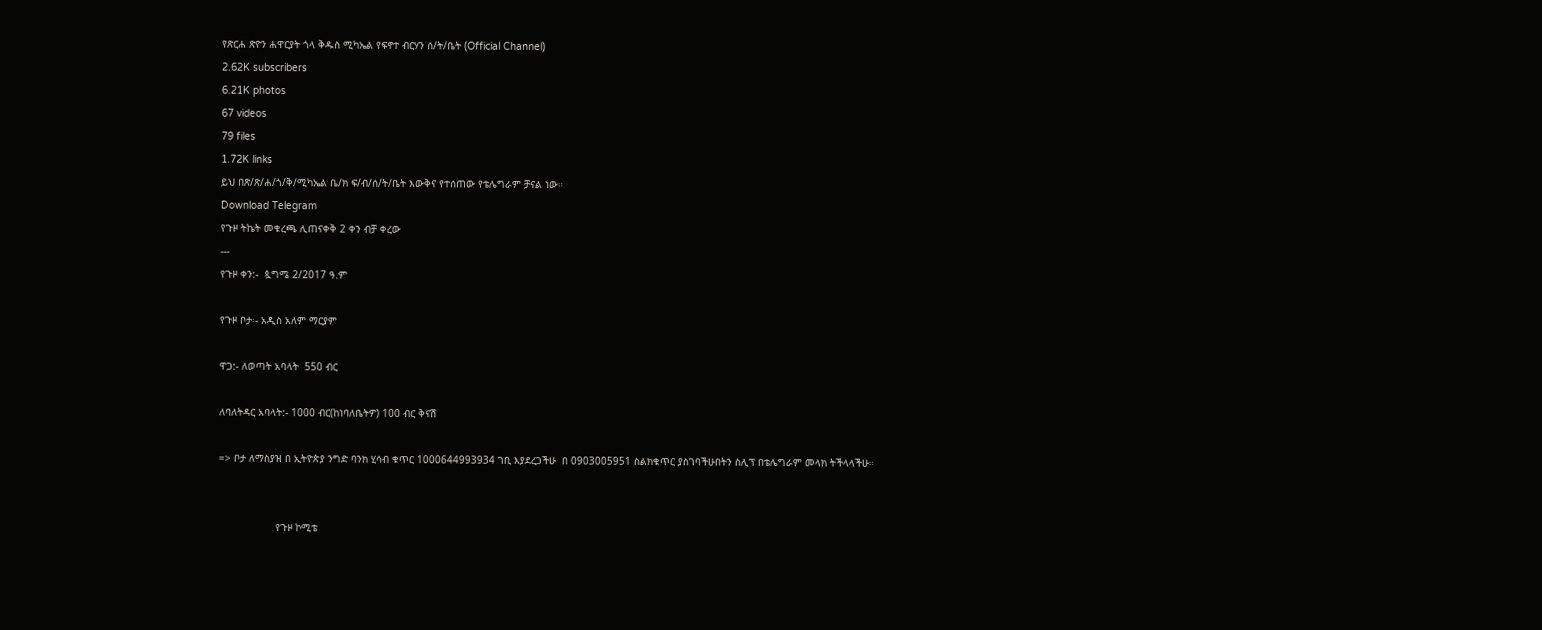የጽርሐ ጽዮን ሐዋርያት ጎላ ቅዱስ ሚካኤል የፍኖተ ብርሃን ሰ/ት/ቤት (Official Channel)
2.62K subscribers
6.21K photos
67 videos
79 files
1.72K links
ይህ በጽ/ጽ/ሐ/ጎ/ቅ/ሚካኤል ቤ/ክ ፍ/ብ/ሰ/ት/ቤት እውቅና የተሰጠው የቴሌግራም ቻናል ነው።
Download Telegram
የጉዞ ትኬት መቁረጫ ሊጠናቀቅ 2 ቀን ብቻ ቀረው
---
የጉዞ ቀን:-  ጷግሜ 2/2017 ዓ.ም

የጉዞ ቦታ፡- አዲስ አለም ማርያም

ዋጋ:- ለወጣት አባላት  550 ብር

ለባለትዳር አባላት:- 1000 ብር(ከነባለቤትዎ) 100 ብር ቅናሽ

=> ቦታ ለማስያዝ በ ኢትዮጵያ ንግድ ባንክ ሂሳብ ቁጥር 1000644993934 ገቢ እያደረጋችሁ  በ 0903005951 ስልክቁጥር ያስገባችሁበትን ስሊፕ በቴሌግራም መላክ ትችላላችሁ።


                   የጉዞ ኮሚቴ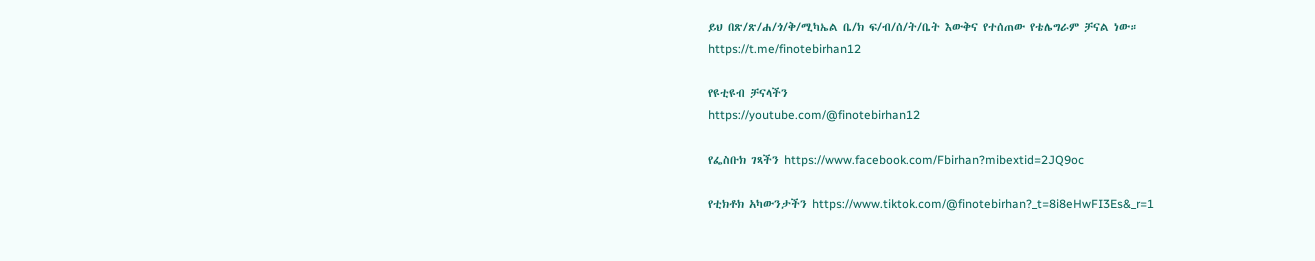ይህ በጽ/ጽ/ሐ/ጎ/ቅ/ሚካኤል ቤ/ክ ፍ/ብ/ሰ/ት/ቤት እውቅና የተሰጠው የቴሌግራም ቻናል ነው።
https://t.me/finotebirhan12

የዩቲዩብ ቻናላችን
https://youtube.com/@finotebirhan12

የፌስቡክ ገጻችን https://www.facebook.com/Fbirhan?mibextid=2JQ9oc

የቲክቶክ አካውንታችን https://www.tiktok.com/@finotebirhan?_t=8i8eHwFI3Es&_r=1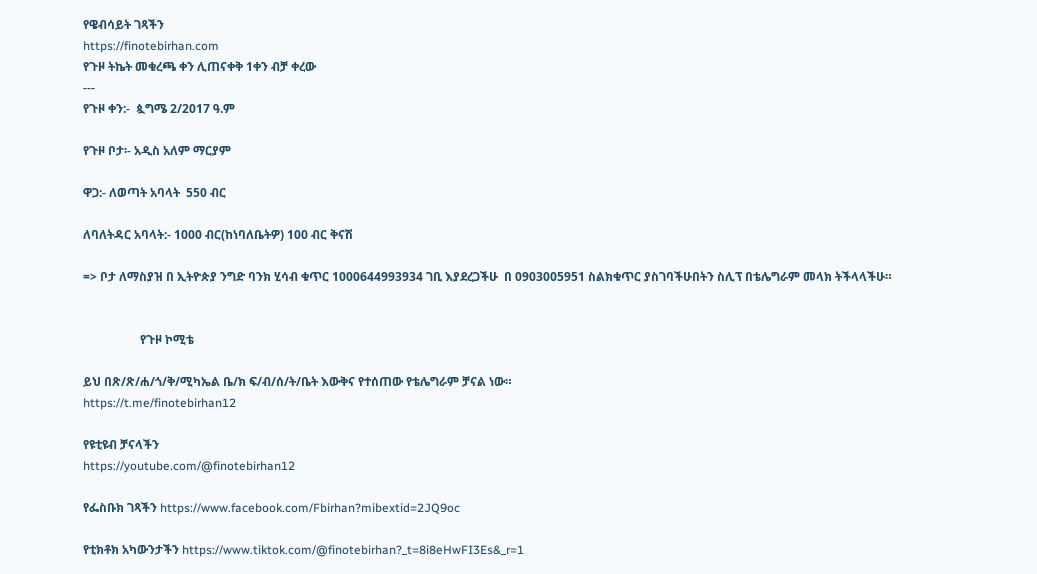የዌብሳይት ገጻችን
https://finotebirhan.com
የጉዞ ትኬት መቁረጫ ቀን ሊጠናቀቅ 1ቀን ብቻ ቀረው
---
የጉዞ ቀን:-  ጷግሜ 2/2017 ዓ.ም

የጉዞ ቦታ፡- አዲስ አለም ማርያም

ዋጋ:- ለወጣት አባላት  550 ብር

ለባለትዳር አባላት:- 1000 ብር(ከነባለቤትዎ) 100 ብር ቅናሽ

=> ቦታ ለማስያዝ በ ኢትዮጵያ ንግድ ባንክ ሂሳብ ቁጥር 1000644993934 ገቢ እያደረጋችሁ  በ 0903005951 ስልክቁጥር ያስገባችሁበትን ስሊፕ በቴሌግራም መላክ ትችላላችሁ።


                   የጉዞ ኮሚቴ

ይህ በጽ/ጽ/ሐ/ጎ/ቅ/ሚካኤል ቤ/ክ ፍ/ብ/ሰ/ት/ቤት እውቅና የተሰጠው የቴሌግራም ቻናል ነው።
https://t.me/finotebirhan12

የዩቲዩብ ቻናላችን
https://youtube.com/@finotebirhan12

የፌስቡክ ገጻችን https://www.facebook.com/Fbirhan?mibextid=2JQ9oc

የቲክቶክ አካውንታችን https://www.tiktok.com/@finotebirhan?_t=8i8eHwFI3Es&_r=1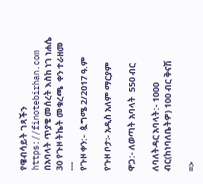የዌብሳይት ገጻችን
https://finotebirhan.com
በአባላት ጥያቄ መሰረት እስከ ነገ ነሐሴ 30 የጉዞ ትኬት መቁረጫ  ቀን ተራዘመ
---
የጉዞ ቀን:-  ጷግሜ 2/2017 ዓ.ም

የጉዞ ቦታ፡- አዲስ አለም ማርያም

ዋጋ:- ለወጣት አባላት  550 ብር

ለባለትዳር አባላት:- 1000 ብር(ከነባለቤትዎ) 100 ብር ቅናሽ

=>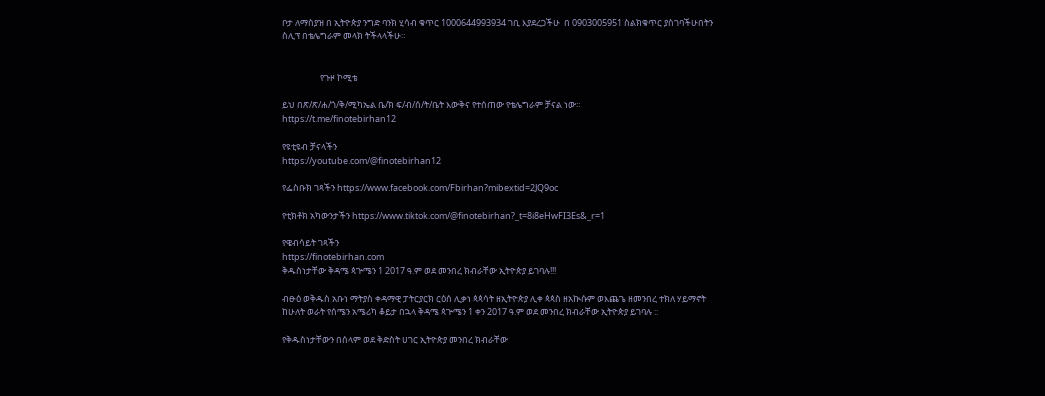ቦታ ለማስያዝ በ ኢትዮጵያ ንግድ ባንክ ሂሳብ ቁጥር 1000644993934 ገቢ እያደረጋችሁ  በ 0903005951 ስልክቁጥር ያስገባችሁበትን ስሊፕ በቴሌግራም መላክ ትችላላችሁ።


                   የጉዞ ኮሚቴ

ይህ በጽ/ጽ/ሐ/ጎ/ቅ/ሚካኤል ቤ/ክ ፍ/ብ/ሰ/ት/ቤት እውቅና የተሰጠው የቴሌግራም ቻናል ነው።
https://t.me/finotebirhan12

የዩቲዩብ ቻናላችን
https://youtube.com/@finotebirhan12

የፌስቡክ ገጻችን https://www.facebook.com/Fbirhan?mibextid=2JQ9oc

የቲክቶክ አካውንታችን https://www.tiktok.com/@finotebirhan?_t=8i8eHwFI3Es&_r=1

የዌብሳይት ገጻችን
https://finotebirhan.com
ቅዱስነታቸው ቅዳሜ ጳጕሜን 1 2017 ዓ.ም ወደ መንበረ ክብራቸው ኢትዮጵያ ይገባሉ!!!

ብፁዕ ወቅዱስ አቡነ ማትያስ ቀዳማዊ ፓትርያርክ ርዕሰ ሊቃነ ጳጳሳት ዘኢትዮጵያ ሊቀ ጳጳስ ዘአኲሱም ወእጨጌ ዘመንበረ ተክለ ሃይማኖት ከሁለት ወራት የሰሜን አሜሪካ ቆይታ በኋላ ቅዳሜ ጳጕሜን 1 ቀን 2017 ዓ.ም ወደ መንበረ ክብራቸው ኢትዮጵያ ይገባሉ ::

የቅዱስነታቸውን በሰላም ወደ ቅድስት ሀገር ኢትዮጵያ መንበረ ክብራቸው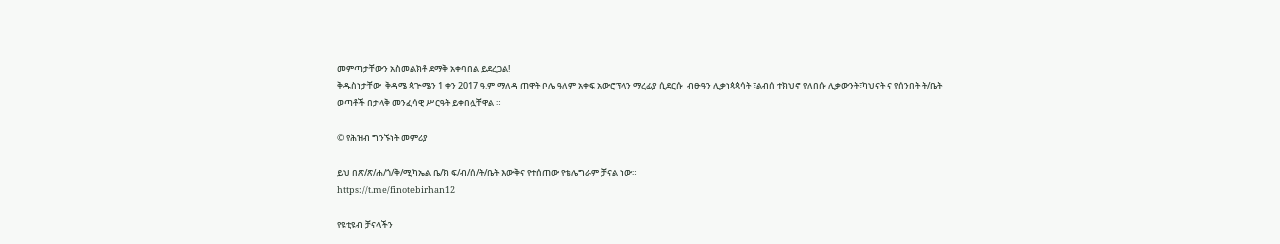መምጣታቸውን አስመልክቶ ደማቅ አቀባበል ይደረጋል!
ቅዱስነታቸው  ቅዳሜ ጳጕሜን 1 ቀን 2017 ዓ.ም ማለዳ ጠዋት ቦሌ ዓለም አቀፍ አውሮፕላን ማረፊያ ሲደርሱ  ብፁዓን ሊቃነጳጳሳት ፣ልብሰ ተክህኖ የለበሱ ሊቃውንት፣ካህናት ና የሰንበት ት/ቤት ወጣቶች በታላቅ መንፈሳዊ ሥርዓት ይቀበሏቸዋል ።

© የሕዝብ ግንኙነት መምሪያ

ይህ በጽ/ጽ/ሐ/ጎ/ቅ/ሚካኤል ቤ/ክ ፍ/ብ/ሰ/ት/ቤት እውቅና የተሰጠው የቴሌግራም ቻናል ነው።
https://t.me/finotebirhan12

የዩቲዩብ ቻናላችን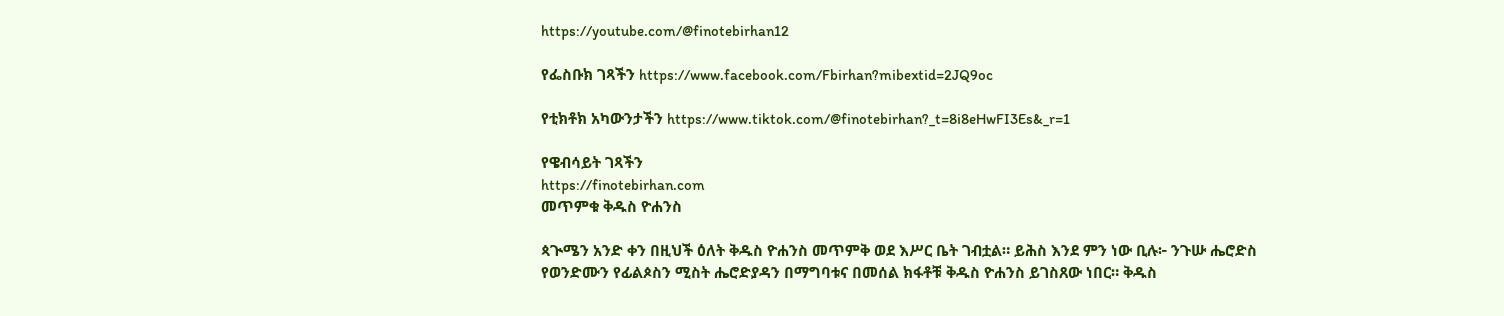https://youtube.com/@finotebirhan12

የፌስቡክ ገጻችን https://www.facebook.com/Fbirhan?mibextid=2JQ9oc

የቲክቶክ አካውንታችን https://www.tiktok.com/@finotebirhan?_t=8i8eHwFI3Es&_r=1

የዌብሳይት ገጻችን
https://finotebirhan.com
መጥምቁ ቅዱስ ዮሐንስ

ጳጒሜን አንድ ቀን በዚህች ዕለት ቅዱስ ዮሐንስ መጥምቅ ወደ እሥር ቤት ገብቷል። ይሕስ እንደ ምን ነው ቢሉ፦ ንጉሡ ሔሮድስ የወንድሙን የፊልጶስን ሚስት ሔሮድያዳን በማግባቱና በመሰል ክፋቶቹ ቅዱስ ዮሐንስ ይገስጸው ነበር። ቅዱስ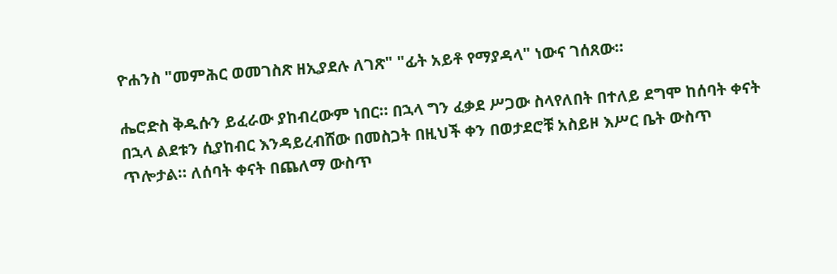ዮሐንስ "መምሕር ወመገስጽ ዘኢያደሉ ለገጽ" "ፊት አይቶ የማያዳላ" ነውና ገሰጸው።

ሔሮድስ ቅዱሱን ይፈራው ያከብረውም ነበር። በኋላ ግን ፈቃደ ሥጋው ስላየለበት በተለይ ደግሞ ከሰባት ቀናት በኋላ ልደቱን ሲያከብር እንዳይረብሸው በመስጋት በዚህች ቀን በወታደሮቹ አስይዞ እሥር ቤት ውስጥ
ጥሎታል። ለሰባት ቀናት በጨለማ ውስጥ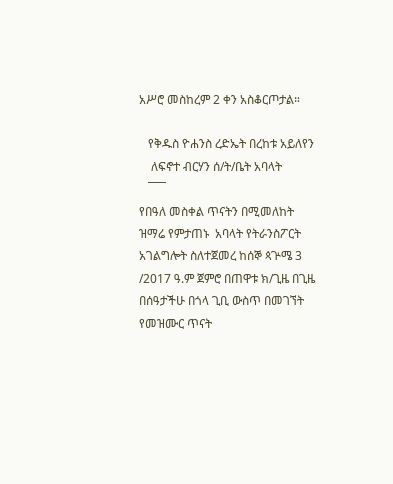አሥሮ መስከረም 2 ቀን አስቆርጦታል።

   የቅዱስ ዮሐንስ ረድኤት በረከቱ አይለየን
    ለፍኖተ ብርሃን ሰ/ት/ቤት አባላት
   ¯¯¯
የበዓለ መስቀል ጥናትን በሚመለከት ዝማሬ የምታጠኑ  አባላት የትራንስፖርት አገልግሎት ስለተጀመረ ከሰኞ ጳጕሜ 3 /2017 ዓ.ም ጀምሮ በጠዋቱ ክ/ጊዜ በጊዜ በሰዓታችሁ በጎላ ጊቢ ውስጥ በመገኘት የመዝሙር ጥናት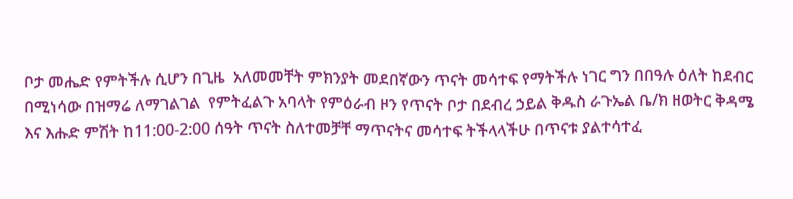ቦታ መሔድ የምትችሉ ሲሆን በጊዜ  አለመመቸት ምክንያት መደበኛውን ጥናት መሳተፍ የማትችሉ ነገር ግን በበዓሉ ዕለት ከደብር በሚነሳው በዝማሬ ለማገልገል  የምትፈልጉ አባላት የምዕራብ ዞን የጥናት ቦታ በደብረ ኃይል ቅዱስ ራጉኤል ቤ/ክ ዘወትር ቅዳሜ እና እሑድ ምሽት ከ11:00-2:00 ሰዓት ጥናት ስለተመቻቸ ማጥናትና መሳተፍ ትችላላችሁ በጥናቱ ያልተሳተፈ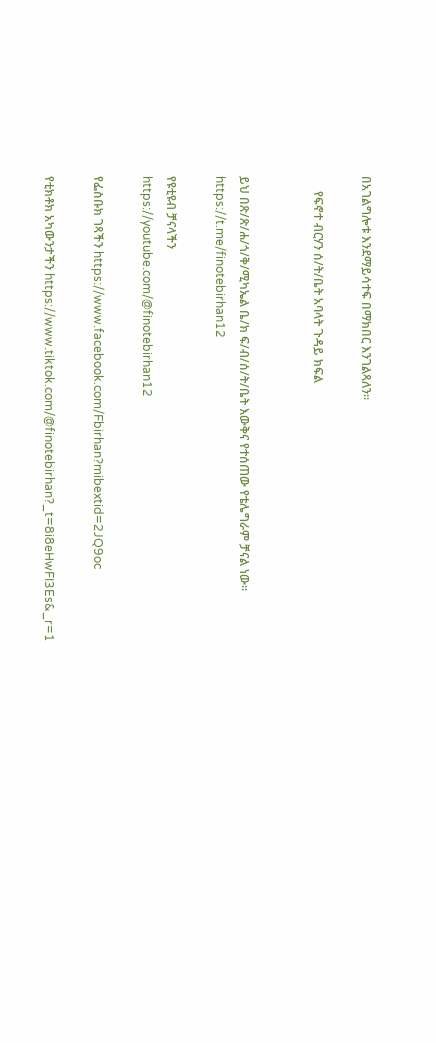በአገልግሎቱ እንደማይሳተፍ በማክበር እንገልጻለን።

     የፍኖተ ብርሃን ሰ/ት/ቤት አባላት ጉዳይ ክፍል


ይህ በጽ/ጽ/ሐ/ጎ/ቅ/ሚካኤል ቤ/ክ ፍ/ብ/ሰ/ት/ቤት እውቅና የተሰጠው የቴሌግራም ቻናል ነው።
https://t.me/finotebirhan12

የዩቲዩብ ቻናላችን
https://youtube.com/@finotebirhan12

የፌስቡክ ገጻችን https://www.facebook.com/Fbirhan?mibextid=2JQ9oc

የቲክቶክ አካውንታችን https://www.tiktok.com/@finotebirhan?_t=8i8eHwFI3Es&_r=1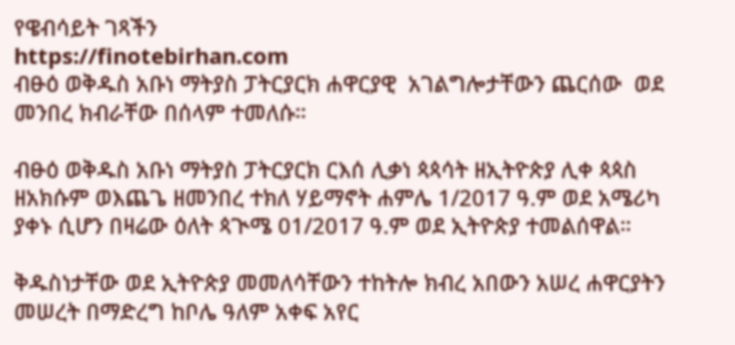የዌብሳይት ገጻችን
https://finotebirhan.com
ብፁዕ ወቅዱስ አቡነ ማትያስ ፓትርያርክ ሐዋርያዊ  አገልግሎታቸውን ጨርሰው  ወደ መንበረ ክብራቸው በሰላም ተመለሱ።

ብፁዕ ወቅዱስ አቡነ ማትያስ ፓትርያርክ ርእሰ ሊቃነ ጳጳሳት ዘኢትዮጵያ ሊቀ ጳጳስ ዘአክሱም ወእጨጌ ዘመንበረ ተክለ ሃይማኖት ሐምሌ 1/2017 ዓ.ም ወደ አሜሪካ ያቀኑ ሲሆን በዛሬው ዕለት ጳጒሜ 01/2017 ዓ.ም ወደ ኢትዮጵያ ተመልሰዋል።

ቅዱስነታቸው ወደ ኢትዮጵያ መመለሳቸውን ተከትሎ ክብረ አበውን አሠረ ሐዋርያትን መሠረት በማድረግ ከቦሌ ዓለም አቀፍ አየር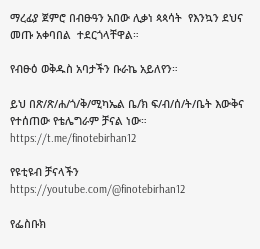ማረፊያ ጀምሮ በብፁዓን አበው ሊቃነ ጳጳሳት  የእንኳን ደህና መጡ አቀባበል  ተደርጎላቸዋል።

የብፁዕ ወቅዱስ አባታችን ቡራኬ አይለየን።

ይህ በጽ/ጽ/ሐ/ጎ/ቅ/ሚካኤል ቤ/ክ ፍ/ብ/ሰ/ት/ቤት እውቅና የተሰጠው የቴሌግራም ቻናል ነው።
https://t.me/finotebirhan12

የዩቲዩብ ቻናላችን
https://youtube.com/@finotebirhan12

የፌስቡክ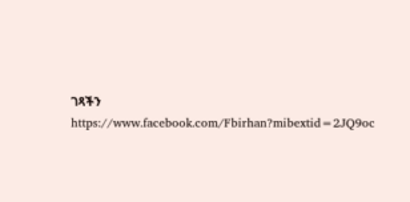ገጻችን https://www.facebook.com/Fbirhan?mibextid=2JQ9oc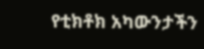የቲክቶክ አካውንታችን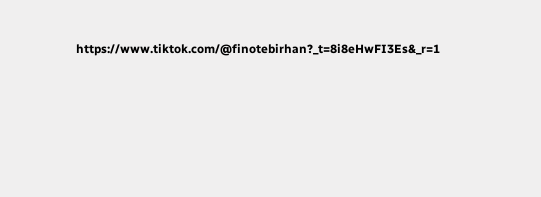https://www.tiktok.com/@finotebirhan?_t=8i8eHwFI3Es&_r=1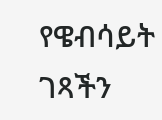የዌብሳይት ገጻችን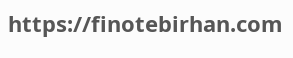https://finotebirhan.com